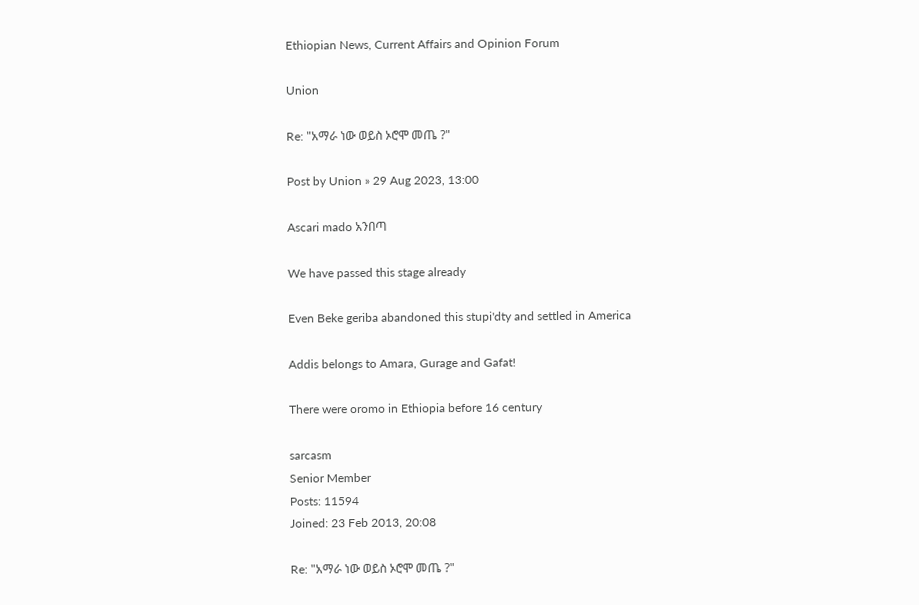Ethiopian News, Current Affairs and Opinion Forum

Union

Re: "አማራ ነው ወይስ ኦሮሞ መጤ ?"

Post by Union » 29 Aug 2023, 13:00

Ascari mado አንበጣ

We have passed this stage already

Even Beke geriba abandoned this stupi'dty and settled in America

Addis belongs to Amara, Gurage and Gafat!

There were oromo in Ethiopia before 16 century

sarcasm
Senior Member
Posts: 11594
Joined: 23 Feb 2013, 20:08

Re: "አማራ ነው ወይስ ኦሮሞ መጤ ?"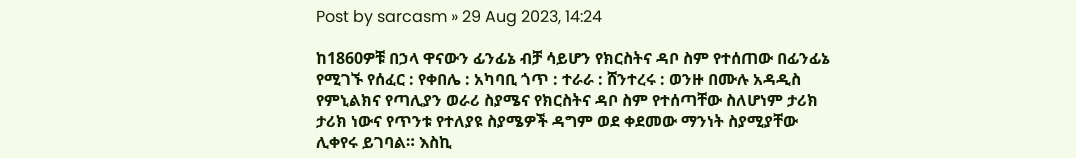Post by sarcasm » 29 Aug 2023, 14:24

ከ1860ዎቹ በኃላ ዋናውን ፊንፊኔ ብቻ ሳይሆን የክርስትና ዳቦ ስም የተሰጠው በፊንፊኔ የሚገኙ የሰፈር : የቀበሌ : አካባቢ ጎጥ : ተራራ : ሸንተረሩ : ወንዙ በሙሉ አዳዲስ የምኒልክና የጣሊያን ወራሪ ስያሜና የክርስትና ዳቦ ስም የተሰጣቸው ስለሆነም ታሪክ ታሪክ ነውና የጥንቱ የተለያዩ ስያሜዎች ዳግም ወደ ቀደመው ማንነት ስያሚያቸው ሊቀየሩ ይገባል። እስኪ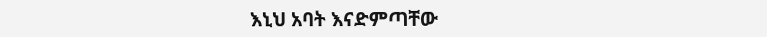እኒህ አባት እናድምጣቸው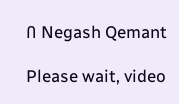በ Negash Qemant

Please wait, video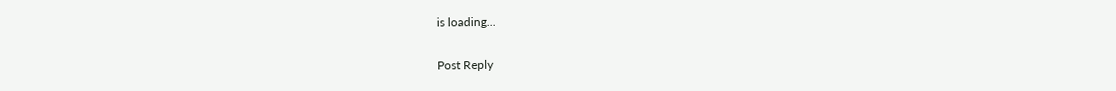is loading...

Post Reply